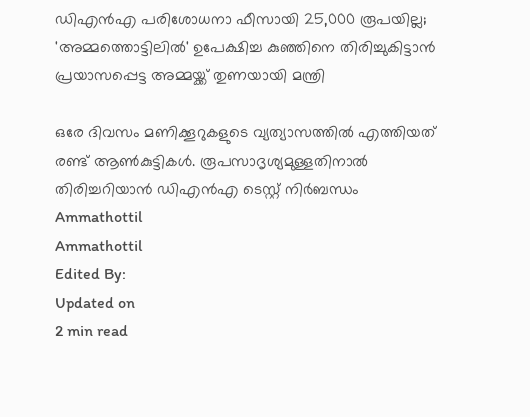ഡിഎൻഎ പരിശോധനാ ഫീസായി 25,000 രൂപയില്ല; 'അമ്മത്തൊട്ടിലിൽ' ഉപേക്ഷിച്ച കുഞ്ഞിനെ തിരിച്ചുകിട്ടാൻ പ്രയാസപ്പെട്ട അമ്മയ്ക്ക് തുണയായി മന്ത്രി

ഒരേ ദിവസം മണിക്കൂറുകളുടെ വ്യത്യാസത്തിൽ എത്തിയത് രണ്ട് ആൺകുട്ടികൾ. രൂപസാദൃശ്യമുള്ളതിനാൽ തിരിച്ചറിയാൻ ഡിഎൻഎ ടെസ്റ്റ് നിർബന്ധം
Ammathottil
Ammathottil
Edited By:
Updated on
2 min read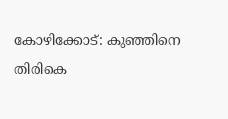കോഴിക്കോട്: കുഞ്ഞിനെ തിരികെ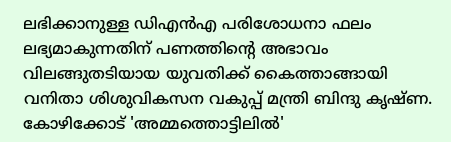ലഭിക്കാനുള്ള ഡിഎൻഎ പരിശോധനാ ഫലം ലഭ്യമാകുന്നതിന് പണത്തിന്റെ അഭാവം വിലങ്ങുതടിയായ യുവതിക്ക് കൈത്താങ്ങായി വനിതാ ശിശുവികസന വകുപ്പ് മന്ത്രി ബിന്ദു കൃഷ്ണ. കോഴിക്കോട് 'അമ്മത്തൊട്ടിലിൽ'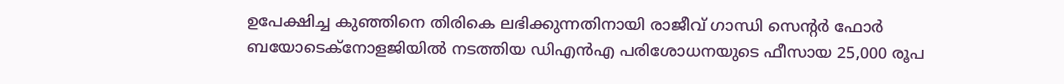ഉപേക്ഷിച്ച കുഞ്ഞിനെ തിരികെ ലഭിക്കുന്നതിനായി രാജീവ് ഗാന്ധി സെന്റർ ഫോർ ബയോടെക്നോളജിയിൽ നടത്തിയ ഡിഎൻഎ പരിശോധനയുടെ ഫീസായ 25,000 രൂപ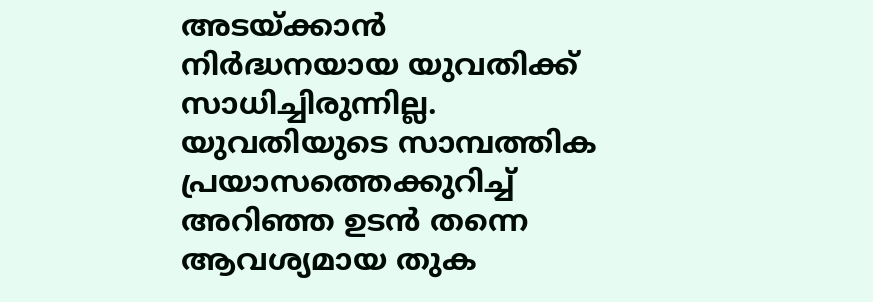അടയ്ക്കാൻ നിർദ്ധനയായ യുവതിക്ക് സാധിച്ചിരുന്നില്ല. യുവതിയുടെ സാമ്പത്തിക പ്രയാസത്തെക്കുറിച്ച് അറിഞ്ഞ ഉടൻ തന്നെ ആവശ്യമായ തുക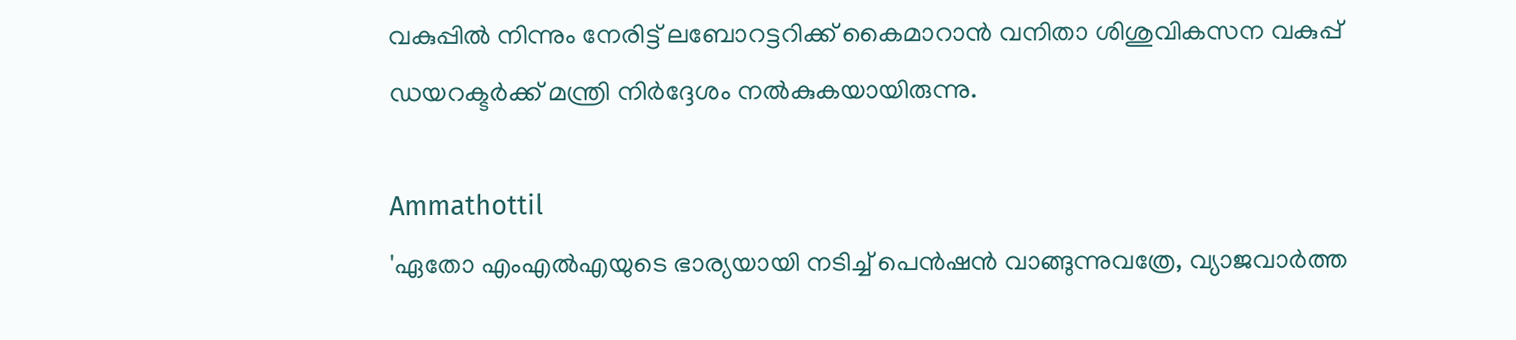വകുപ്പിൽ നിന്നും നേരിട്ട് ലബോറട്ടറിക്ക് കൈമാറാൻ വനിതാ ശിശുവികസന വകുപ്പ് ഡയറക്ടർക്ക് മന്ത്രി നിർദ്ദേശം നൽകുകയായിരുന്നു.

Ammathottil
'ഏതോ എംഎല്‍എയുടെ ഭാര്യയായി നടിച്ച് പെന്‍ഷന്‍ വാങ്ങുന്നുവത്രേ, വ്യാജവാര്‍ത്ത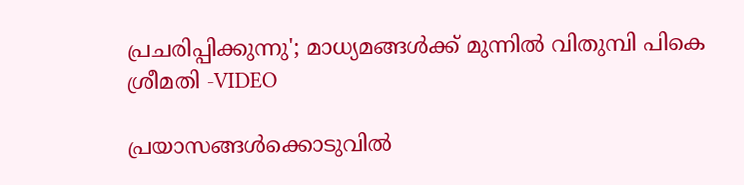പ്രചരിപ്പിക്കുന്നു'; മാധ്യമങ്ങള്‍ക്ക് മുന്നില്‍ വിതുമ്പി പികെ ശ്രീമതി -VIDEO

പ്രയാസങ്ങൾക്കൊടുവിൽ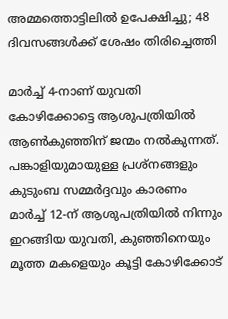അമ്മത്തൊട്ടിലിൽ ഉപേക്ഷിച്ചു; 48 ദിവസങ്ങൾക്ക് ശേഷം തിരിച്ചെത്തി

മാർച്ച് 4-നാണ് യുവതി കോഴിക്കോട്ടെ ആശുപത്രിയിൽ ആൺകുഞ്ഞിന് ജന്മം നൽകുന്നത്. പങ്കാളിയുമായുള്ള പ്രശ്നങ്ങളും കുടുംബ സമ്മർദ്ദവും കാരണം മാർച്ച് 12-ന് ആശുപത്രിയിൽ നിന്നും ഇറങ്ങിയ യുവതി, കുഞ്ഞിനെയും മൂത്ത മകളെയും കൂട്ടി കോഴിക്കോട്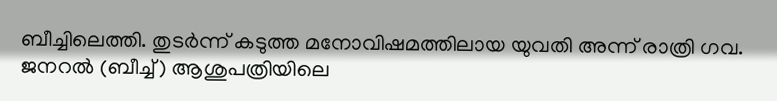ബീച്ചിലെത്തി. തുടർന്ന് കടുത്ത മനോവിഷമത്തിലായ യുവതി അന്ന് രാത്രി ഗവ. ജനറൽ (ബീച്ച്) ആശുപത്രിയിലെ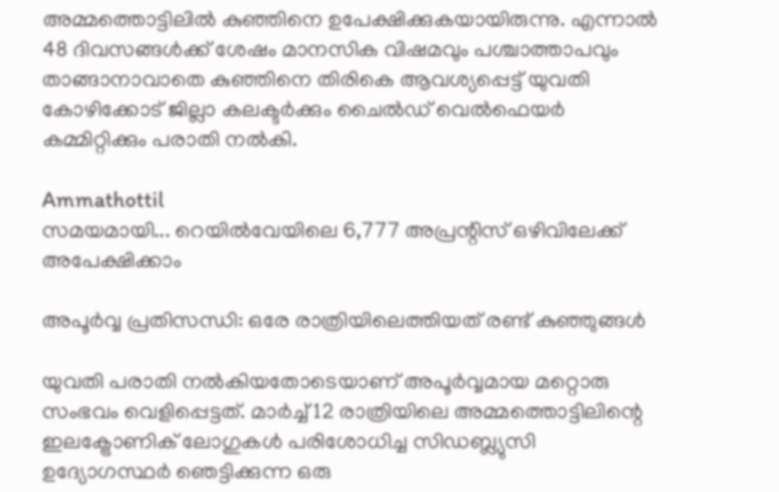അമ്മത്തൊട്ടിലിൽ കുഞ്ഞിനെ ഉപേക്ഷിക്കുകയായിരുന്നു. എന്നാൽ 48 ദിവസങ്ങൾക്ക് ശേഷം മാനസിക വിഷമവും പശ്ചാത്താപവും താങ്ങാനാവാതെ കുഞ്ഞിനെ തിരികെ ആവശ്യപ്പെട്ട് യുവതി കോഴിക്കോട് ജില്ലാ കലക്ടർക്കും ചൈൽഡ് വെൽഫെയർ കമ്മിറ്റിക്കും പരാതി നൽകി.

Ammathottil
സമയമായി... റെയിൽവേയിലെ 6,777 അപ്രന്റിസ് ഒഴിവിലേക്ക് അപേക്ഷിക്കാം

അപൂർവ്വ പ്രതിസന്ധി: ഒരേ രാത്രിയിലെത്തിയത് രണ്ട് കുഞ്ഞുങ്ങൾ

യുവതി പരാതി നൽകിയതോടെയാണ് അപൂർവ്വമായ മറ്റൊരു സംഭവം വെളിപ്പെട്ടത്. മാർച്ച് 12 രാത്രിയിലെ അമ്മത്തൊട്ടിലിന്റെ ഇലക്ട്രോണിക് ലോഗുകൾ പരിശോധിച്ച സിഡബ്ല്യുസി ഉദ്യോഗസ്ഥർ ഞെട്ടിക്കുന്ന ഒരു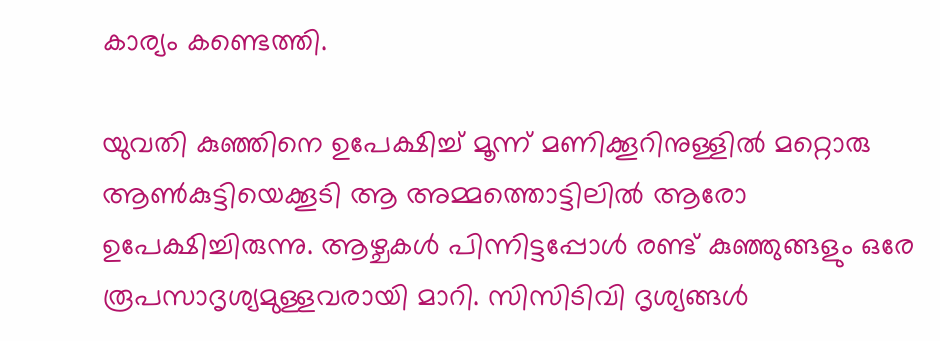കാര്യം കണ്ടെത്തി.

യുവതി കുഞ്ഞിനെ ഉപേക്ഷിച്ച് മൂന്ന് മണിക്കൂറിനുള്ളിൽ മറ്റൊരു ആൺകുട്ടിയെക്കൂടി ആ അമ്മത്തൊട്ടിലിൽ ആരോ ഉപേക്ഷിച്ചിരുന്നു. ആഴ്ചകൾ പിന്നിട്ടപ്പോൾ രണ്ട് കുഞ്ഞുങ്ങളും ഒരേ രൂപസാദൃശ്യമുള്ളവരായി മാറി. സിസിടിവി ദൃശ്യങ്ങൾ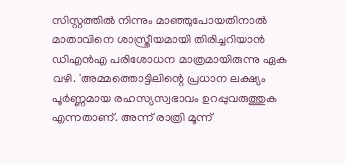സിസ്റ്റത്തിൽ നിന്നും മാഞ്ഞുപോയതിനാൽ മാതാവിനെ ശാസ്ത്രീയമായി തിരിച്ചറിയാൻ ഡിഎൻഎ പരിശോധന മാത്രമായിരുന്നു ഏക വഴി. 'അമ്മത്തൊട്ടിലിന്റെ പ്രധാന ലക്ഷ്യം പൂർണ്ണമായ രഹസ്യസ്വഭാവം ഉറപ്പുവരുത്തുക എന്നതാണ്. അന്ന് രാത്രി മൂന്ന്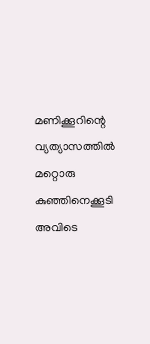മണിക്കൂറിന്റെ വ്യത്യാസത്തിൽ മറ്റൊരു കുഞ്ഞിനെക്കൂടി അവിടെ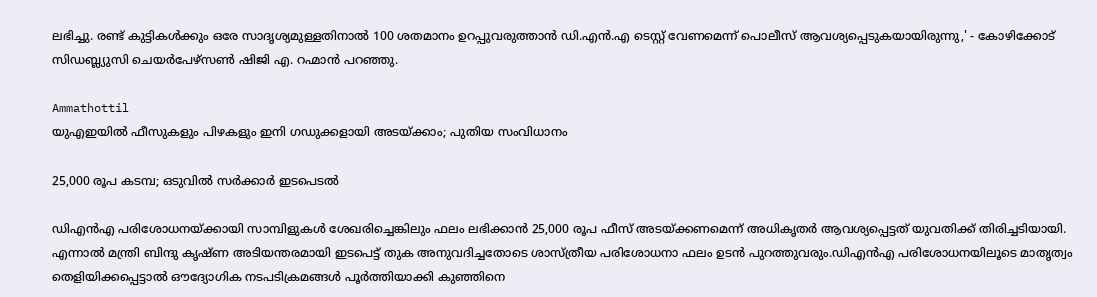ലഭിച്ചു. രണ്ട് കുട്ടികൾക്കും ഒരേ സാദൃശ്യമുള്ളതിനാൽ 100 ശതമാനം ഉറപ്പുവരുത്താൻ ഡി.എൻ.എ ടെസ്റ്റ് വേണമെന്ന് പൊലീസ് ആവശ്യപ്പെടുകയായിരുന്നു,' - കോഴിക്കോട് സിഡബ്ല്യുസി ചെയർപേഴ്സൺ ഷിജി എ. റഹ്മാൻ പറഞ്ഞു.

Ammathottil
യുഎഇയില്‍ ഫീസുകളും പിഴകളും ഇനി ഗഡുക്കളായി അടയ്ക്കാം; പുതിയ സംവിധാനം

25,000 രൂപ കടമ്പ; ഒടുവിൽ സർക്കാർ ഇടപെടൽ

ഡിഎൻഎ പരിശോധനയ്ക്കായി സാമ്പിളുകൾ ശേഖരിച്ചെങ്കിലും ഫലം ലഭിക്കാൻ 25,000 രൂപ ഫീസ് അടയ്ക്കണമെന്ന് അധികൃതർ ആവശ്യപ്പെട്ടത് യുവതിക്ക് തിരിച്ചടിയായി. എന്നാൽ മന്ത്രി ബിന്ദു കൃഷ്ണ അടിയന്തരമായി ഇടപെട്ട് തുക അനുവദിച്ചതോടെ ശാസ്ത്രീയ പരിശോധനാ ഫലം ഉടൻ പുറത്തുവരും.ഡിഎൻഎ പരിശോധനയിലൂടെ മാതൃത്വം തെളിയിക്കപ്പെട്ടാൽ ഔദ്യോഗിക നടപടിക്രമങ്ങൾ പൂർത്തിയാക്കി കുഞ്ഞിനെ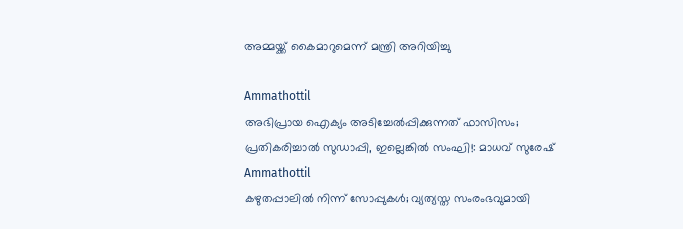അമ്മയ്ക്ക് കൈമാറുമെന്ന് മന്ത്രി അറിയിച്ചു

Ammathottil
അഭിപ്രായ ഐക്യം അടിച്ചേല്‍പ്പിക്കുന്നത് ഫാസിസം; പ്രതികരിച്ചാല്‍ സുഡാപ്പി, ഇല്ലെങ്കില്‍ സംഘി!: മാധവ് സുരേഷ്
Ammathottil
കഴുതപ്പാലിൽ നിന്ന് സോപ്പുകൾ; വ്യത്യസ്ത സംരംഭവുമായി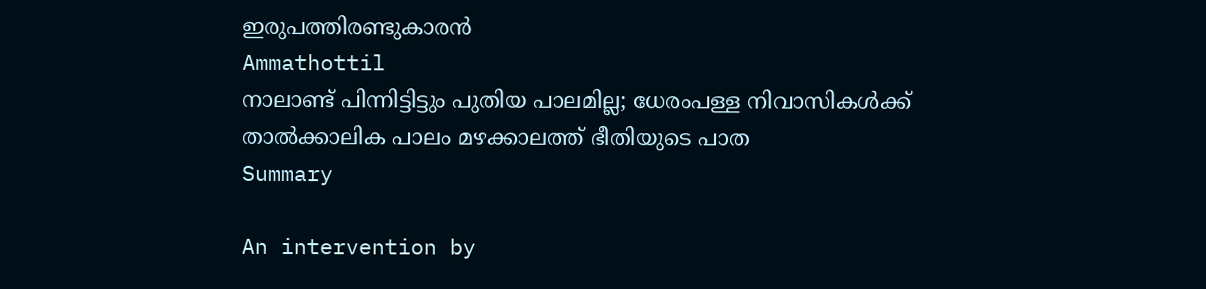ഇരുപത്തിരണ്ടുകാരൻ
Ammathottil
നാലാണ്ട് പിന്നിട്ടിട്ടും പുതിയ പാലമില്ല; ധേരംപള്ള നിവാസികൾക്ക് താൽക്കാലിക പാലം മഴക്കാലത്ത് ഭീതിയുടെ പാത
Summary

An intervention by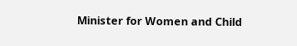Minister for Women and Child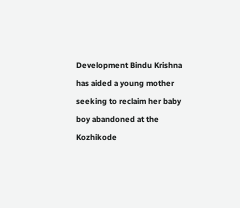Development Bindu Krishna has aided a young mother seeking to reclaim her baby boy abandoned at the Kozhikode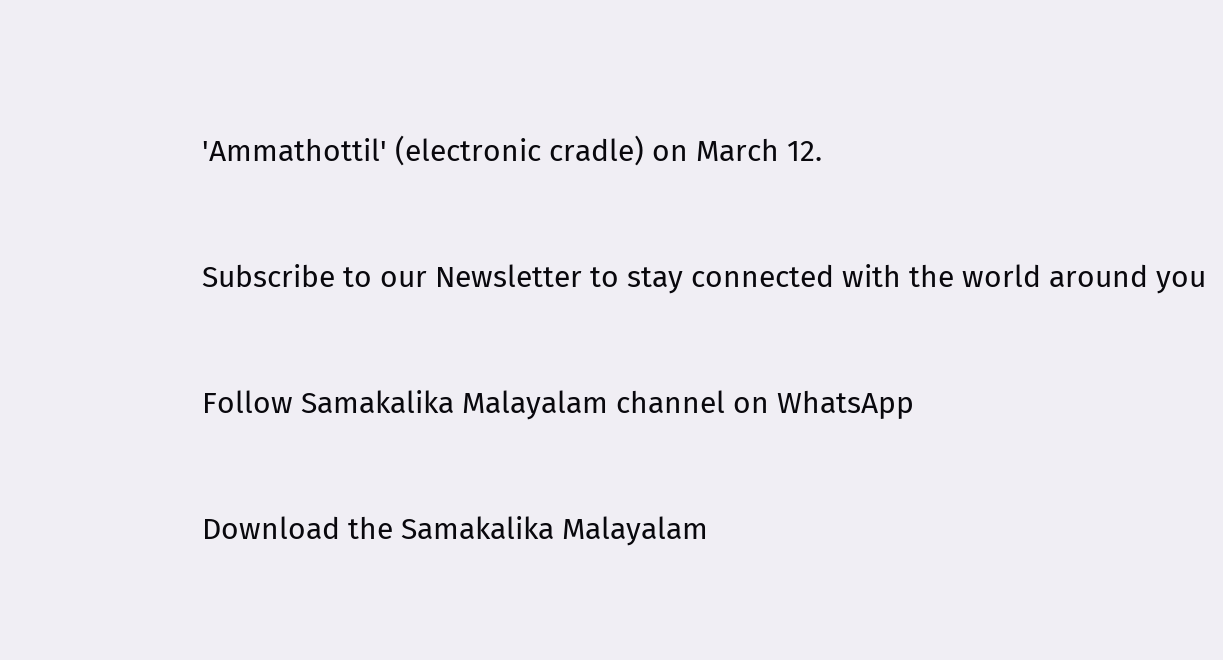'Ammathottil' (electronic cradle) on March 12.

Subscribe to our Newsletter to stay connected with the world around you

Follow Samakalika Malayalam channel on WhatsApp

Download the Samakalika Malayalam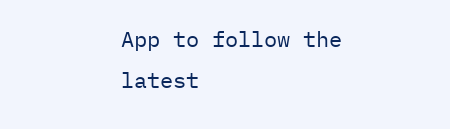App to follow the latest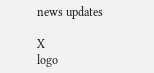news updates

X
logo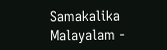Samakalika Malayalam -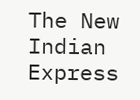The New Indian Express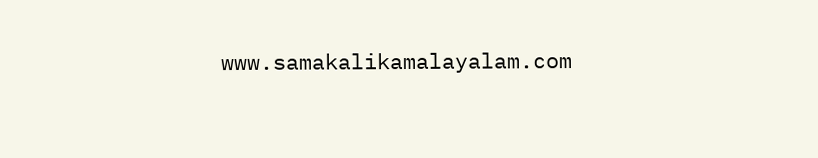www.samakalikamalayalam.com